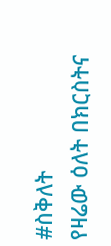#ስቅለት
የዛሬው ዕለት በክርስትና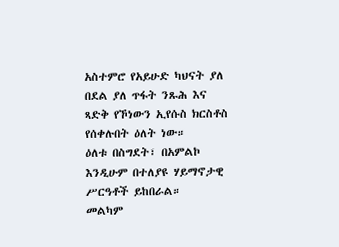አስተምሮ የአይሁድ ካህናት ያለ በደል ያለ ጥፋት ንጹሕ እና ጻድቅ የኾነውን ኢየሱስ ክርስቶስ የሰቀሉበት ዕለት ነው።
ዕለቱ በስግደት፣ በአምልኮ እንዲሁም በተለያዩ ሃይማኖታዊ ሥርዓቶች ይከበራል።
መልካም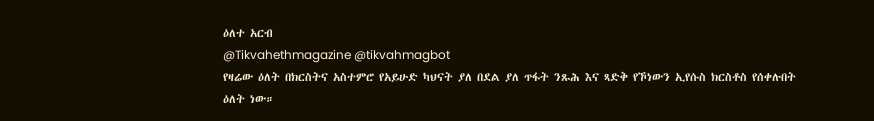ዕለተ አርብ
@Tikvahethmagazine @tikvahmagbot
የዛሬው ዕለት በክርስትና አስተምሮ የአይሁድ ካህናት ያለ በደል ያለ ጥፋት ንጹሕ እና ጻድቅ የኾነውን ኢየሱስ ክርስቶስ የሰቀሉበት ዕለት ነው።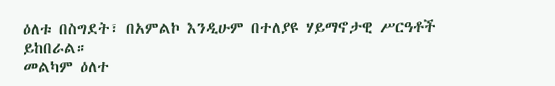ዕለቱ በስግደት፣ በአምልኮ እንዲሁም በተለያዩ ሃይማኖታዊ ሥርዓቶች ይከበራል።
መልካም ዕለተ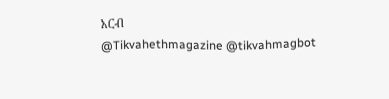አርብ
@Tikvahethmagazine @tikvahmagbot